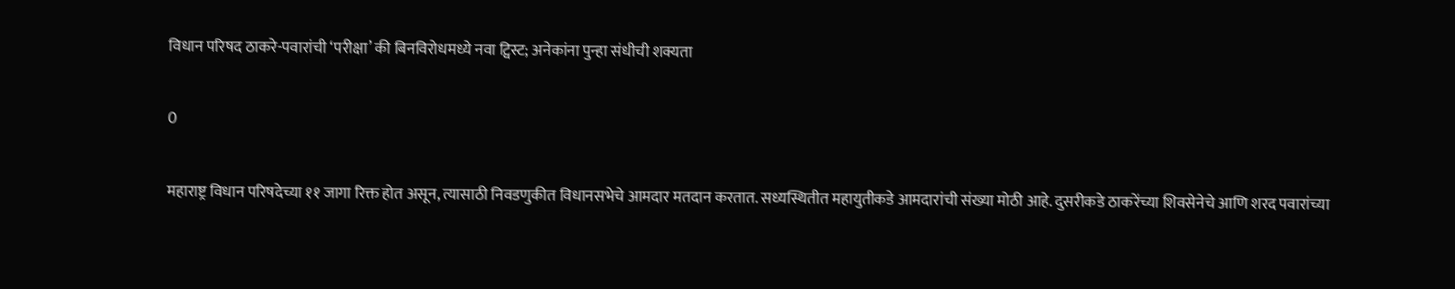विधान परिषद ठाकरे-पवारांची ‘परीक्षा’ की बिनविरोधमध्ये नवा ट्विस्ट; अनेकांना पुन्हा संधीची शक्यता

0

महाराष्ट्र विधान परिषदेच्या ११ जागा रिक्त होत असून, त्यासाठी निवडणुकीत विधानसभेचे आमदार मतदान करतात. सध्यस्थितीत महायुतीकडे आमदारांची संख्या मोठी आहे. दुसरीकडे ठाकरेंच्या शिवसेनेचे आणि शरद पवारांच्या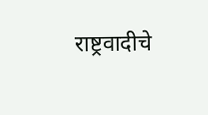राष्ट्रवादीचे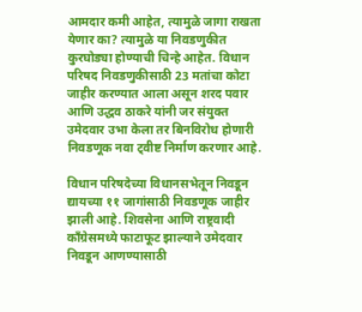आमदार कमी आहेत, त्यामुळे जागा राखता येणार का? त्यामुळे या निवडणुकीत कुरघोड्या होण्याची चिन्हे आहेत. विधान परिषद निवडणुकीसाठी 23 मतांचा कोटा जाहीर करण्यात आला असून शरद पवार आणि उद्धव ठाकरे यांनी जर संयुक्त उमेदवार उभा केला तर बिनविरोध होणारी निवडणूक नवा ट्वीष्ट निर्माण करणार आहे.

विधान परिषदेच्या विधानसभेतून निवडून द्यायच्या ११ जागांसाठी निवडणूक जाहीर झाली आहे. शिवसेना आणि राष्ट्रवादी काँग्रेसमध्ये फाटाफूट झाल्याने उमेदवार निवडून आणण्यासाठी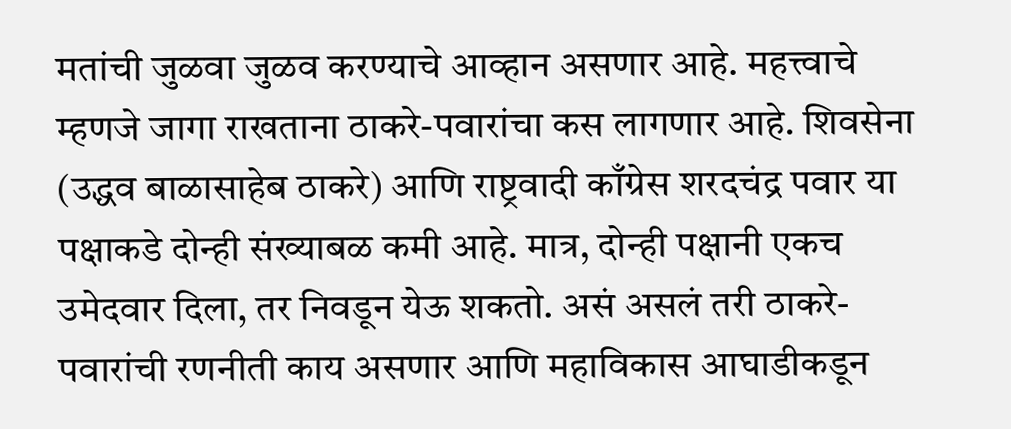मतांची जुळवा जुळव करण्याचे आव्हान असणार आहे. महत्त्वाचे म्हणजे जागा राखताना ठाकरे-पवारांचा कस लागणार आहे. शिवसेना (उद्धव बाळासाहेब ठाकरे) आणि राष्ट्रवादी काँग्रेस शरदचंद्र पवार या पक्षाकडे दोन्ही संख्याबळ कमी आहे. मात्र, दोन्ही पक्षानी एकच उमेदवार दिला, तर निवडून येऊ शकतो. असं असलं तरी ठाकरे-पवारांची रणनीती काय असणार आणि महाविकास आघाडीकडून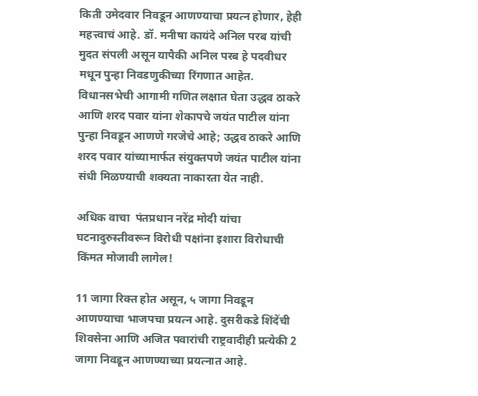किती उमेदवार निवडून आणण्याचा प्रयत्न होणार, हेही महत्त्वाचं आहे. डॉ. मनीषा कायंदे अनिल परब यांची मुदत संपली असून यापैकी अनिल परब हे पदवीधर मधून पुन्हा निवडणुकीच्या रिंगणात आहेत. विधानसभेची आगामी गणित लक्षात घेता उद्धव ठाकरे आणि शरद पवार यांना शेकापचे जयंत पाटील यांना पुन्हा निवडून आणणे गरजेचे आहे; उद्धव ठाकरे आणि शरद पवार यांच्यामार्फत संयुक्तपणे जयंत पाटील यांना संधी मिळण्याची शक्यता नाकारता येत नाही.

अधिक वाचा  पंतप्रधान नरेंद्र मोदी यांचा घटनादुरुस्तीवरून विरोधी पक्षांना इशारा विरोधाची किंमत मोजावी लागेल!

11 जागा रिक्त होत असून, ५ जागा निवडून आणण्याचा भाजपचा प्रयत्न आहे. दुसरीकडे शिंदेंची शिवसेना आणि अजित पवारांची राष्ट्रवादीही प्रत्येकी 2 जागा निवडून आणण्याच्या प्रयत्नात आहे.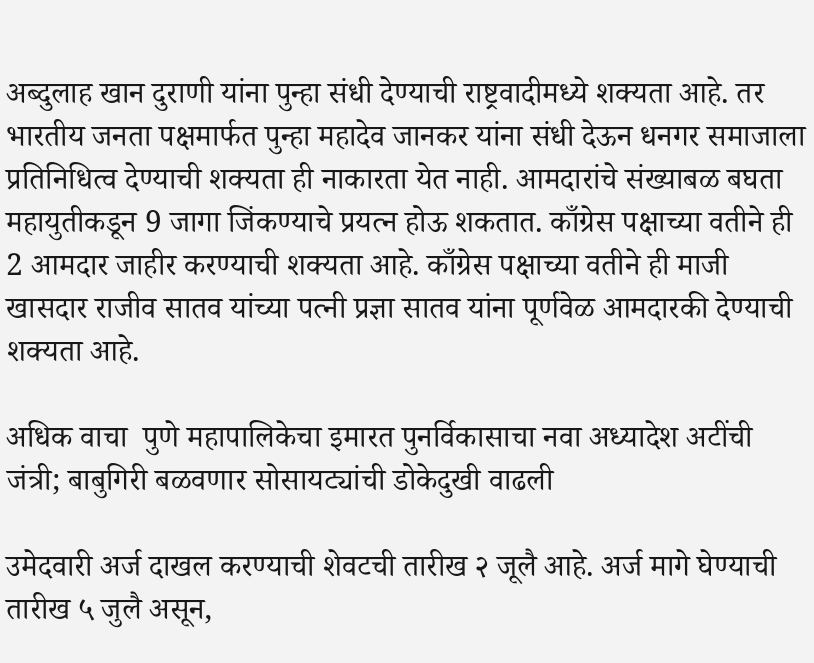अब्दुलाह खान दुराणी यांना पुन्हा संधी देण्याची राष्ट्रवादीमध्ये शक्यता आहे. तर भारतीय जनता पक्षमार्फत पुन्हा महादेव जानकर यांना संधी देऊन धनगर समाजाला प्रतिनिधित्व देण्याची शक्यता ही नाकारता येत नाही. आमदारांचे संख्याबळ बघता महायुतीकडून 9 जागा जिंकण्याचे प्रयत्न होऊ शकतात. काँग्रेस पक्षाच्या वतीने ही 2 आमदार जाहीर करण्याची शक्यता आहे. काँग्रेस पक्षाच्या वतीने ही माजी खासदार राजीव सातव यांच्या पत्नी प्रज्ञा सातव यांना पूर्णवेळ आमदारकी देण्याची शक्यता आहे.

अधिक वाचा  पुणे महापालिकेचा इमारत पुनर्विकासाचा नवा अध्यादेश अटींची जंत्री; बाबुगिरी बळवणार सोसायट्यांची डोकेदुखी वाढली

उमेदवारी अर्ज दाखल करण्याची शेवटची तारीख २ जूलै आहे. अर्ज मागे घेण्याची तारीख ५ जुलै असून,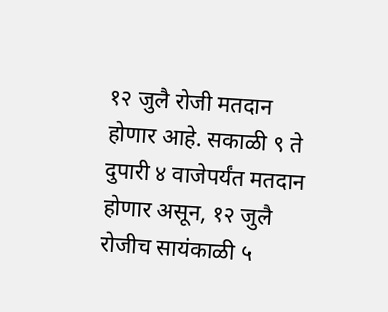१२ जुलै रोजी मतदान होणार आहे. सकाळी ९ ते दुपारी ४ वाजेपर्यंत मतदान होणार असून, १२ जुलै रोजीच सायंकाळी ५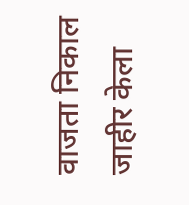वाजता निकाल जाहीर केला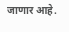जाणार आहे.